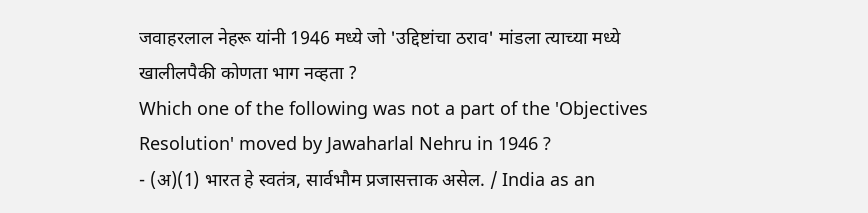जवाहरलाल नेहरू यांनी 1946 मध्ये जो 'उद्दिष्टांचा ठराव' मांडला त्याच्या मध्ये खालीलपैकी कोणता भाग नव्हता ?
Which one of the following was not a part of the 'Objectives Resolution' moved by Jawaharlal Nehru in 1946 ?
- (अ)(1) भारत हे स्वतंत्र, सार्वभौम प्रजासत्ताक असेल. / India as an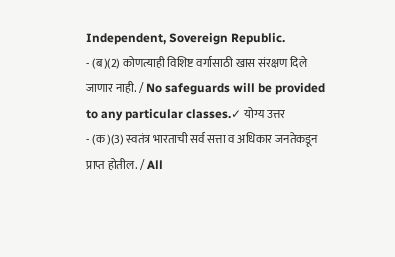Independent, Sovereign Republic.
- (ब)(2) कोणत्याही विशिष्ट वर्गासाठी खास संरक्षण दिले जाणार नाही. / No safeguards will be provided to any particular classes.✓ योग्य उत्तर
- (क)(3) स्वतंत्र भारताची सर्व सत्ता व अधिकार जनतेकडून प्राप्त होतील. / All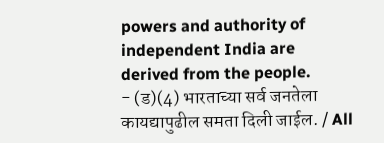powers and authority of independent India are derived from the people.
- (ड)(4) भारताच्या सर्व जनतेला कायद्यापुढील समता दिली जाईल. / All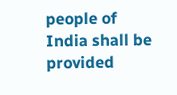people of India shall be provided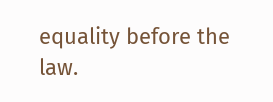equality before the law.